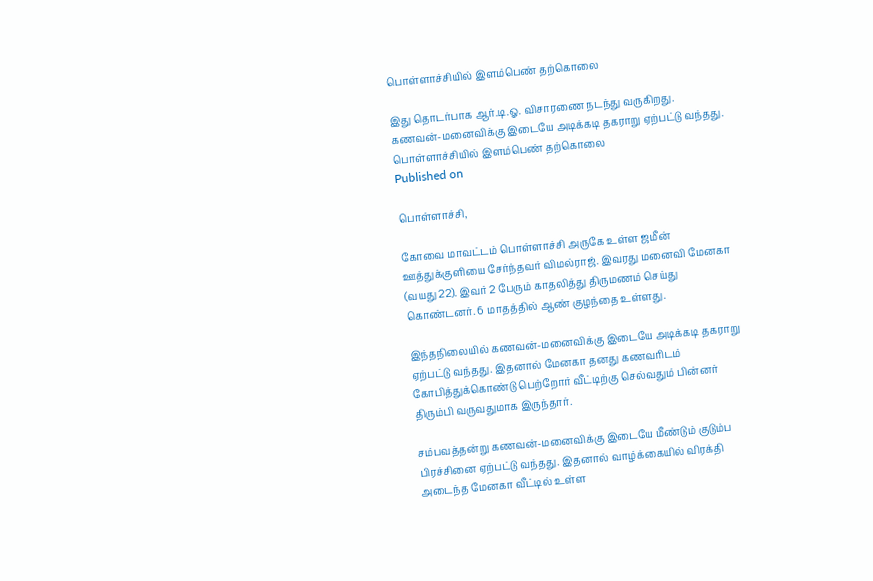பொள்ளாச்சியில் இளம்பெண் தற்கொலை

இது தொடர்பாக ஆர்.டி.ஓ. விசாரணை நடந்து வருகிறது. கணவன்-மனைவிக்கு இடையே அடிக்கடி தகராறு ஏற்பட்டு வந்தது.
பொள்ளாச்சியில் இளம்பெண் தற்கொலை
Published on

பொள்ளாச்சி,

கோவை மாவட்டம் பொள்ளாச்சி அருகே உள்ள ஜமீன் ஊத்துக்குளியை சேர்ந்தவர் விமல்ராஜ். இவரது மனைவி மேனகா (வயது 22). இவர் 2 பேரும் காதலித்து திருமணம் செய்து கொண்டனர். 6 மாதத்தில் ஆண் குழந்தை உள்ளது.

இந்தநிலையில் கணவன்-மனைவிக்கு இடையே அடிக்கடி தகராறு ஏற்பட்டு வந்தது. இதனால் மேனகா தனது கணவரிடம் கோபித்துக்கொண்டு பெற்றோர் வீட்டிற்கு செல்வதும் பின்னர் திரும்பி வருவதுமாக இருந்தார்.

சம்பவத்தன்று கணவன்-மனைவிக்கு இடையே மீண்டும் குடும்ப பிரச்சினை ஏற்பட்டு வந்தது. இதனால் வாழ்க்கையில் விரக்தி அடைந்த மேனகா வீட்டில் உள்ள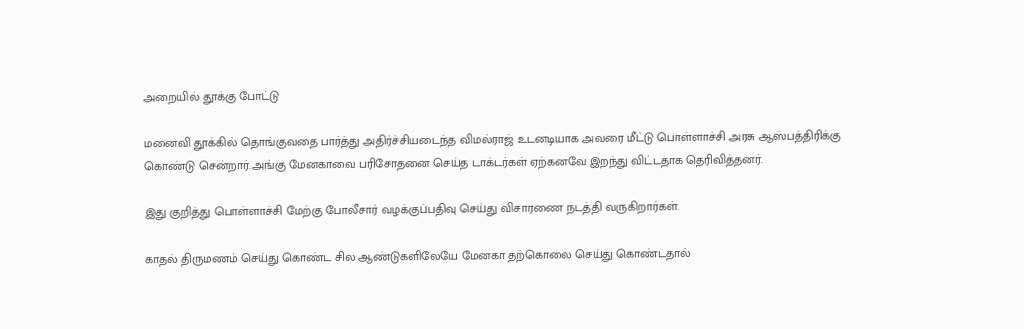அறையில் தூக்கு போட்டு

மனைவி தூக்கில் தொங்குவதை பார்த்து அதிர்ச்சியடைந்த விமல்ராஜ் உடனடியாக அவரை மீட்டு பொள்ளாச்சி அரசு ஆஸ்பத்திரிக்கு கொண்டு சென்றார்.அங்கு மேனகாவை பரிசோதனை செய்த டாக்டர்கள் ஏற்கனவே இறந்து விட்டதாக தெரிவித்தனர்.

இது குறித்து பொள்ளாச்சி மேற்கு போலீசார் வழக்குப்பதிவு செய்து விசாரணை நடத்தி வருகிறார்கள்.

காதல் திருமணம் செய்து கொண்ட சில ஆண்டுகளிலேயே மேனகா தற்கொலை செய்து கொண்டதால்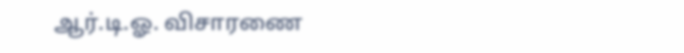ஆர்.டி.ஓ. விசாரணை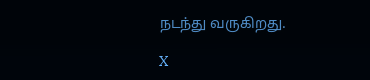நடந்து வருகிறது.

X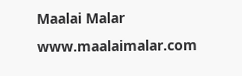Maalai Malar
www.maalaimalar.com